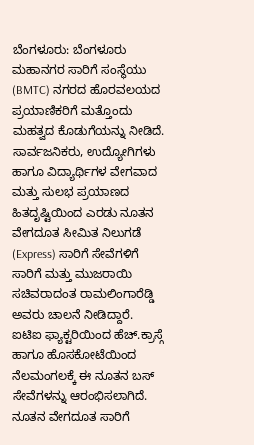ಬೆಂಗಳೂರು: ಬೆಂಗಳೂರು ಮಹಾನಗರ ಸಾರಿಗೆ ಸಂಸ್ಥೆಯು (BMTC) ನಗರದ ಹೊರವಲಯದ ಪ್ರಯಾಣಿಕರಿಗೆ ಮತ್ತೊಂದು ಮಹತ್ವದ ಕೊಡುಗೆಯನ್ನು ನೀಡಿದೆ. ಸಾರ್ವಜನಿಕರು, ಉದ್ಯೋಗಿಗಳು ಹಾಗೂ ವಿದ್ಯಾರ್ಥಿಗಳ ವೇಗವಾದ ಮತ್ತು ಸುಲಭ ಪ್ರಯಾಣದ ಹಿತದೃಷ್ಟಿಯಿಂದ ಎರಡು ನೂತನ ವೇಗದೂತ ಸೀಮಿತ ನಿಲುಗಡೆ (Express) ಸಾರಿಗೆ ಸೇವೆಗಳಿಗೆ ಸಾರಿಗೆ ಮತ್ತು ಮುಜರಾಯಿ ಸಚಿವರಾದಂತ ರಾಮಲಿಂಗಾರೆಡ್ಡಿ ಅವರು ಚಾಲನೆ ನೀಡಿದ್ದಾರೆ.
ಐಟಿಐ ಫ್ಯಾಕ್ಟರಿಯಿಂದ ಹೆಚ್.ಕ್ರಾಸ್ಗೆ ಹಾಗೂ ಹೊಸಕೋಟೆಯಿಂದ ನೆಲಮಂಗಲಕ್ಕೆ ಈ ನೂತನ ಬಸ್ ಸೇವೆಗಳನ್ನು ಆರಂಭಿಸಲಾಗಿದೆ.
ನೂತನ ವೇಗದೂತ ಸಾರಿಗೆ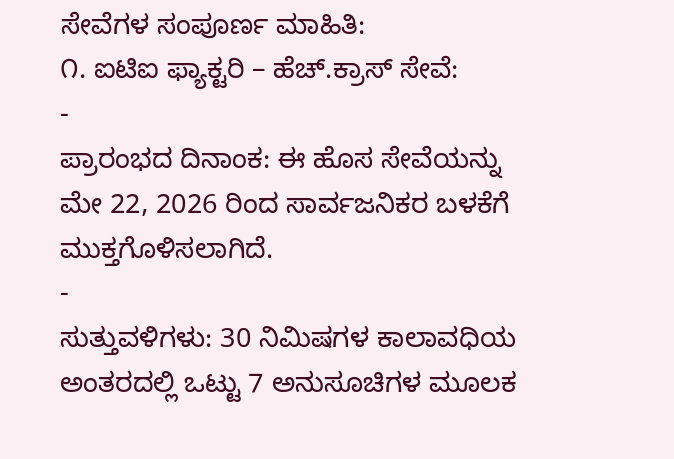ಸೇವೆಗಳ ಸಂಪೂರ್ಣ ಮಾಹಿತಿ:
೧. ಐಟಿಐ ಫ್ಯಾಕ್ಟರಿ – ಹೆಚ್.ಕ್ರಾಸ್ ಸೇವೆ:
-
ಪ್ರಾರಂಭದ ದಿನಾಂಕ: ಈ ಹೊಸ ಸೇವೆಯನ್ನು ಮೇ 22, 2026 ರಿಂದ ಸಾರ್ವಜನಿಕರ ಬಳಕೆಗೆ ಮುಕ್ತಗೊಳಿಸಲಾಗಿದೆ.
-
ಸುತ್ತುವಳಿಗಳು: 30 ನಿಮಿಷಗಳ ಕಾಲಾವಧಿಯ ಅಂತರದಲ್ಲಿ ಒಟ್ಟು 7 ಅನುಸೂಚಿಗಳ ಮೂಲಕ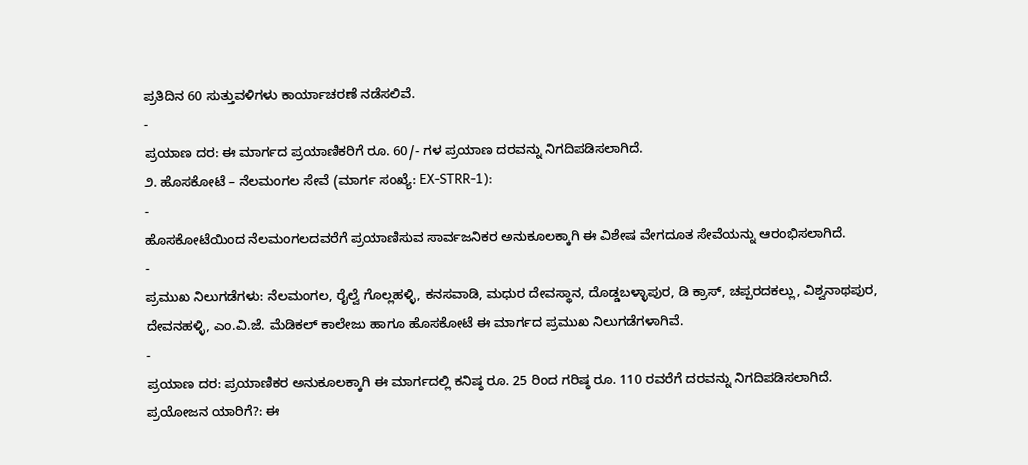ಪ್ರತಿದಿನ 60 ಸುತ್ತುವಳಿಗಳು ಕಾರ್ಯಾಚರಣೆ ನಡೆಸಲಿವೆ.
-
ಪ್ರಯಾಣ ದರ: ಈ ಮಾರ್ಗದ ಪ್ರಯಾಣಿಕರಿಗೆ ರೂ. 60/- ಗಳ ಪ್ರಯಾಣ ದರವನ್ನು ನಿಗದಿಪಡಿಸಲಾಗಿದೆ.
೨. ಹೊಸಕೋಟೆ – ನೆಲಮಂಗಲ ಸೇವೆ (ಮಾರ್ಗ ಸಂಖ್ಯೆ: EX-STRR-1):
-
ಹೊಸಕೋಟೆಯಿಂದ ನೆಲಮಂಗಲದವರೆಗೆ ಪ್ರಯಾಣಿಸುವ ಸಾರ್ವಜನಿಕರ ಅನುಕೂಲಕ್ಕಾಗಿ ಈ ವಿಶೇಷ ವೇಗದೂತ ಸೇವೆಯನ್ನು ಆರಂಭಿಸಲಾಗಿದೆ.
-
ಪ್ರಮುಖ ನಿಲುಗಡೆಗಳು: ನೆಲಮಂಗಲ, ರೈಲ್ವೆ ಗೊಲ್ಲಹಳ್ಳಿ, ಕನಸವಾಡಿ, ಮಧುರ ದೇವಸ್ಥಾನ, ದೊಡ್ಡಬಳ್ಳಾಪುರ, ಡಿ ಕ್ರಾಸ್, ಚಪ್ಪರದಕಲ್ಲು, ವಿಶ್ವನಾಥಪುರ, ದೇವನಹಳ್ಳಿ, ಎಂ.ವಿ.ಜೆ. ಮೆಡಿಕಲ್ ಕಾಲೇಜು ಹಾಗೂ ಹೊಸಕೋಟೆ ಈ ಮಾರ್ಗದ ಪ್ರಮುಖ ನಿಲುಗಡೆಗಳಾಗಿವೆ.
-
ಪ್ರಯಾಣ ದರ: ಪ್ರಯಾಣಿಕರ ಅನುಕೂಲಕ್ಕಾಗಿ ಈ ಮಾರ್ಗದಲ್ಲಿ ಕನಿಷ್ಠ ರೂ. 25 ರಿಂದ ಗರಿಷ್ಠ ರೂ. 110 ರವರೆಗೆ ದರವನ್ನು ನಿಗದಿಪಡಿಸಲಾಗಿದೆ.
ಪ್ರಯೋಜನ ಯಾರಿಗೆ?: ಈ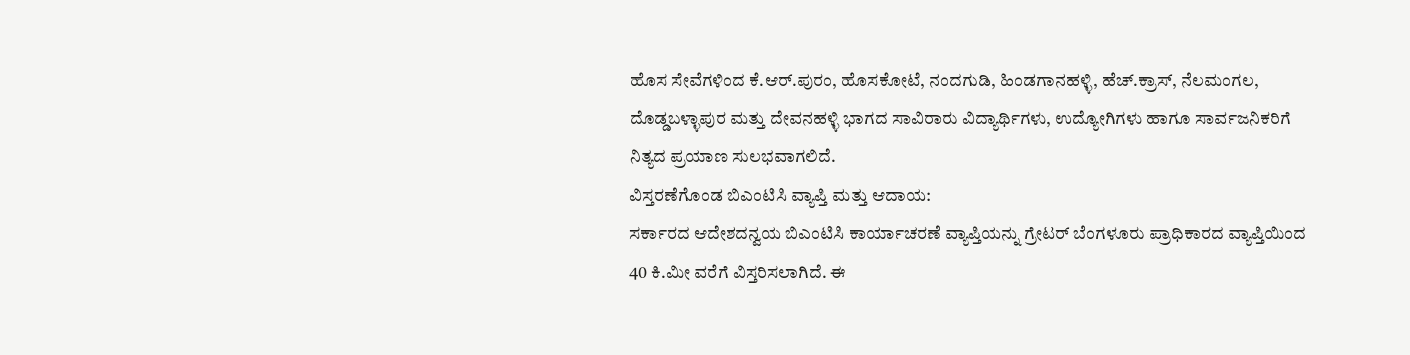ಹೊಸ ಸೇವೆಗಳಿಂದ ಕೆ.ಆರ್.ಪುರಂ, ಹೊಸಕೋಟೆ, ನಂದಗುಡಿ, ಹಿಂಡಗಾನಹಳ್ಳಿ, ಹೆಚ್.ಕ್ರಾಸ್, ನೆಲಮಂಗಲ, ದೊಡ್ಡಬಳ್ಳಾಪುರ ಮತ್ತು ದೇವನಹಳ್ಳಿ ಭಾಗದ ಸಾವಿರಾರು ವಿದ್ಯಾರ್ಥಿಗಳು, ಉದ್ಯೋಗಿಗಳು ಹಾಗೂ ಸಾರ್ವಜನಿಕರಿಗೆ ನಿತ್ಯದ ಪ್ರಯಾಣ ಸುಲಭವಾಗಲಿದೆ.
ವಿಸ್ತರಣೆಗೊಂಡ ಬಿಎಂಟಿಸಿ ವ್ಯಾಪ್ತಿ ಮತ್ತು ಆದಾಯ:
ಸರ್ಕಾರದ ಆದೇಶದನ್ವಯ ಬಿಎಂಟಿಸಿ ಕಾರ್ಯಾಚರಣೆ ವ್ಯಾಪ್ತಿಯನ್ನು ಗ್ರೇಟರ್ ಬೆಂಗಳೂರು ಪ್ರಾಧಿಕಾರದ ವ್ಯಾಪ್ತಿಯಿಂದ 40 ಕಿ.ಮೀ ವರೆಗೆ ವಿಸ್ತರಿಸಲಾಗಿದೆ. ಈ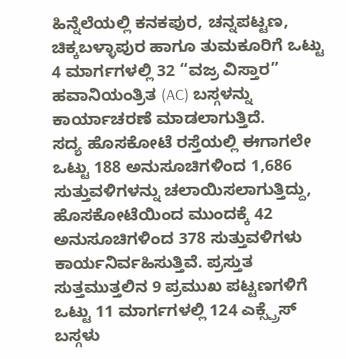ಹಿನ್ನೆಲೆಯಲ್ಲಿ ಕನಕಪುರ, ಚನ್ನಪಟ್ಟಣ, ಚಿಕ್ಕಬಳ್ಳಾಪುರ ಹಾಗೂ ತುಮಕೂರಿಗೆ ಒಟ್ಟು 4 ಮಾರ್ಗಗಳಲ್ಲಿ 32 “ವಜ್ರ ವಿಸ್ತಾರ” ಹವಾನಿಯಂತ್ರಿತ (AC) ಬಸ್ಗಳನ್ನು ಕಾರ್ಯಾಚರಣೆ ಮಾಡಲಾಗುತ್ತಿದೆ.
ಸದ್ಯ ಹೊಸಕೋಟೆ ರಸ್ತೆಯಲ್ಲಿ ಈಗಾಗಲೇ ಒಟ್ಟು 188 ಅನುಸೂಚಿಗಳಿಂದ 1,686 ಸುತ್ತುವಳಿಗಳನ್ನು ಚಲಾಯಿಸಲಾಗುತ್ತಿದ್ದು, ಹೊಸಕೋಟೆಯಿಂದ ಮುಂದಕ್ಕೆ 42 ಅನುಸೂಚಿಗಳಿಂದ 378 ಸುತ್ತುವಳಿಗಳು ಕಾರ್ಯನಿರ್ವಹಿಸುತ್ತಿವೆ. ಪ್ರಸ್ತುತ ಸುತ್ತಮುತ್ತಲಿನ 9 ಪ್ರಮುಖ ಪಟ್ಟಣಗಳಿಗೆ ಒಟ್ಟು 11 ಮಾರ್ಗಗಳಲ್ಲಿ 124 ಎಕ್ಸ್ಪ್ರೆಸ್ ಬಸ್ಗಳು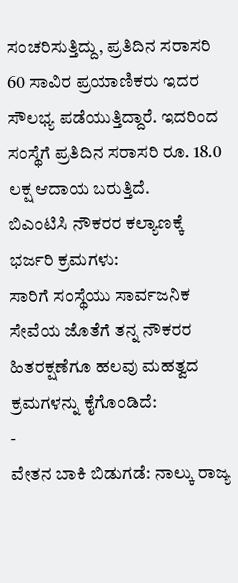ಸಂಚರಿಸುತ್ತಿದ್ದು, ಪ್ರತಿದಿನ ಸರಾಸರಿ 60 ಸಾವಿರ ಪ್ರಯಾಣಿಕರು ಇದರ ಸೌಲಭ್ಯ ಪಡೆಯುತ್ತಿದ್ದಾರೆ. ಇದರಿಂದ ಸಂಸ್ಥೆಗೆ ಪ್ರತಿದಿನ ಸರಾಸರಿ ರೂ. 18.0 ಲಕ್ಷ ಆದಾಯ ಬರುತ್ತಿದೆ.
ಬಿಎಂಟಿಸಿ ನೌಕರರ ಕಲ್ಯಾಣಕ್ಕೆ ಭರ್ಜರಿ ಕ್ರಮಗಳು:
ಸಾರಿಗೆ ಸಂಸ್ಥೆಯು ಸಾರ್ವಜನಿಕ ಸೇವೆಯ ಜೊತೆಗೆ ತನ್ನ ನೌಕರರ ಹಿತರಕ್ಷಣೆಗೂ ಹಲವು ಮಹತ್ವದ ಕ್ರಮಗಳನ್ನು ಕೈಗೊಂಡಿದೆ:
-
ವೇತನ ಬಾಕಿ ಬಿಡುಗಡೆ: ನಾಲ್ಕು ರಾಜ್ಯ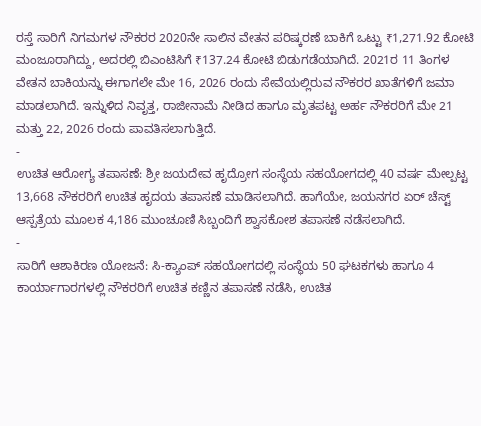ರಸ್ತೆ ಸಾರಿಗೆ ನಿಗಮಗಳ ನೌಕರರ 2020ನೇ ಸಾಲಿನ ವೇತನ ಪರಿಷ್ಕರಣೆ ಬಾಕಿಗೆ ಒಟ್ಟು ₹1,271.92 ಕೋಟಿ ಮಂಜೂರಾಗಿದ್ದು, ಅದರಲ್ಲಿ ಬಿಎಂಟಿಸಿಗೆ ₹137.24 ಕೋಟಿ ಬಿಡುಗಡೆಯಾಗಿದೆ. 2021ರ 11 ತಿಂಗಳ ವೇತನ ಬಾಕಿಯನ್ನು ಈಗಾಗಲೇ ಮೇ 16, 2026 ರಂದು ಸೇವೆಯಲ್ಲಿರುವ ನೌಕರರ ಖಾತೆಗಳಿಗೆ ಜಮಾ ಮಾಡಲಾಗಿದೆ. ಇನ್ನುಳಿದ ನಿವೃತ್ತ, ರಾಜೀನಾಮೆ ನೀಡಿದ ಹಾಗೂ ಮೃತಪಟ್ಟ ಅರ್ಹ ನೌಕರರಿಗೆ ಮೇ 21 ಮತ್ತು 22, 2026 ರಂದು ಪಾವತಿಸಲಾಗುತ್ತಿದೆ.
-
ಉಚಿತ ಆರೋಗ್ಯ ತಪಾಸಣೆ: ಶ್ರೀ ಜಯದೇವ ಹೃದ್ರೋಗ ಸಂಸ್ಥೆಯ ಸಹಯೋಗದಲ್ಲಿ 40 ವರ್ಷ ಮೇಲ್ಪಟ್ಟ 13,668 ನೌಕರರಿಗೆ ಉಚಿತ ಹೃದಯ ತಪಾಸಣೆ ಮಾಡಿಸಲಾಗಿದೆ. ಹಾಗೆಯೇ, ಜಯನಗರ ಏರ್ ಚೆಸ್ಟ್ ಆಸ್ಪತ್ರೆಯ ಮೂಲಕ 4,186 ಮುಂಚೂಣಿ ಸಿಬ್ಬಂದಿಗೆ ಶ್ವಾಸಕೋಶ ತಪಾಸಣೆ ನಡೆಸಲಾಗಿದೆ.
-
ಸಾರಿಗೆ ಆಶಾಕಿರಣ ಯೋಜನೆ: ಸಿ-ಕ್ಯಾಂಪ್ ಸಹಯೋಗದಲ್ಲಿ ಸಂಸ್ಥೆಯ 50 ಘಟಕಗಳು ಹಾಗೂ 4 ಕಾರ್ಯಾಗಾರಗಳಲ್ಲಿ ನೌಕರರಿಗೆ ಉಚಿತ ಕಣ್ಣಿನ ತಪಾಸಣೆ ನಡೆಸಿ, ಉಚಿತ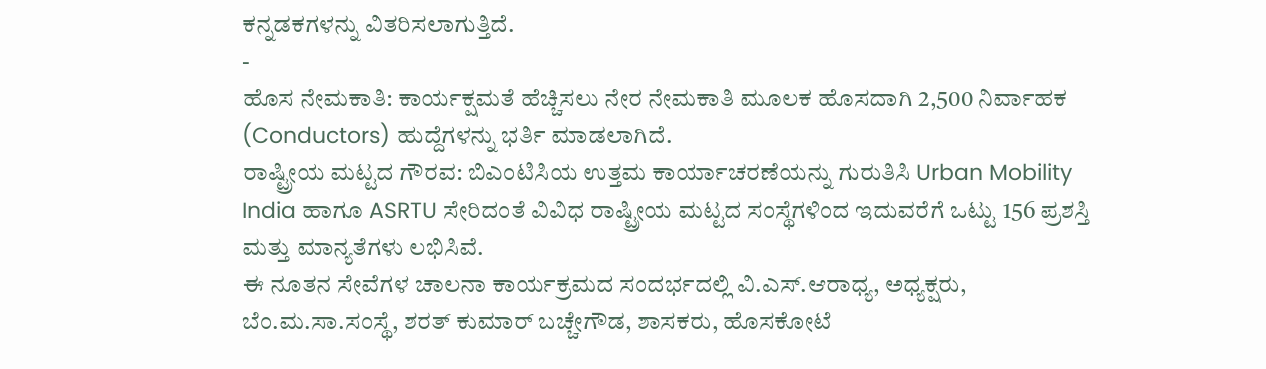ಕನ್ನಡಕಗಳನ್ನು ವಿತರಿಸಲಾಗುತ್ತಿದೆ.
-
ಹೊಸ ನೇಮಕಾತಿ: ಕಾರ್ಯಕ್ಷಮತೆ ಹೆಚ್ಚಿಸಲು ನೇರ ನೇಮಕಾತಿ ಮೂಲಕ ಹೊಸದಾಗಿ 2,500 ನಿರ್ವಾಹಕ (Conductors) ಹುದ್ದೆಗಳನ್ನು ಭರ್ತಿ ಮಾಡಲಾಗಿದೆ.
ರಾಷ್ಟ್ರೀಯ ಮಟ್ಟದ ಗೌರವ: ಬಿಎಂಟಿಸಿಯ ಉತ್ತಮ ಕಾರ್ಯಾಚರಣೆಯನ್ನು ಗುರುತಿಸಿ Urban Mobility India ಹಾಗೂ ASRTU ಸೇರಿದಂತೆ ವಿವಿಧ ರಾಷ್ಟ್ರೀಯ ಮಟ್ಟದ ಸಂಸ್ಥೆಗಳಿಂದ ಇದುವರೆಗೆ ಒಟ್ಟು 156 ಪ್ರಶಸ್ತಿ ಮತ್ತು ಮಾನ್ಯತೆಗಳು ಲಭಿಸಿವೆ.
ಈ ನೂತನ ಸೇವೆಗಳ ಚಾಲನಾ ಕಾರ್ಯಕ್ರಮದ ಸಂದರ್ಭದಲ್ಲಿ ವಿ.ಎಸ್.ಆರಾಧ್ಯ, ಅಧ್ಯಕ್ಷರು, ಬೆಂ.ಮ.ಸಾ.ಸಂಸ್ಥೆ, ಶರತ್ ಕುಮಾರ್ ಬಚ್ಚೇಗೌಡ, ಶಾಸಕರು, ಹೊಸಕೋಟೆ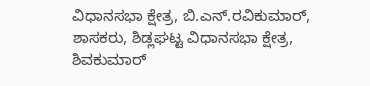ವಿಧಾನಸಭಾ ಕ್ಷೇತ್ರ, ಬಿ.ಎನ್.ರವಿಕುಮಾರ್, ಶಾಸಕರು, ಶಿಡ್ಲಘಟ್ಟ ವಿಧಾನಸಭಾ ಕ್ಷೇತ್ರ, ಶಿವಕುಮಾರ್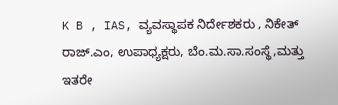K B , IAS, ವ್ಯವಸ್ಥಾಪಕ ನಿರ್ದೇಶಕರು , ನಿಕೇತ್ ರಾಜ್.ಎಂ, ಉಪಾಧ್ಯಕ್ಷರು, ಬೆಂ.ಮ.ಸಾ.ಸಂಸ್ಥೆ,ಮತ್ತು ಇತರೇ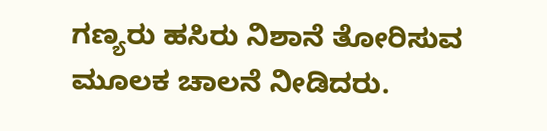ಗಣ್ಯರು ಹಸಿರು ನಿಶಾನೆ ತೋರಿಸುವ ಮೂಲಕ ಚಾಲನೆ ನೀಡಿದರು.